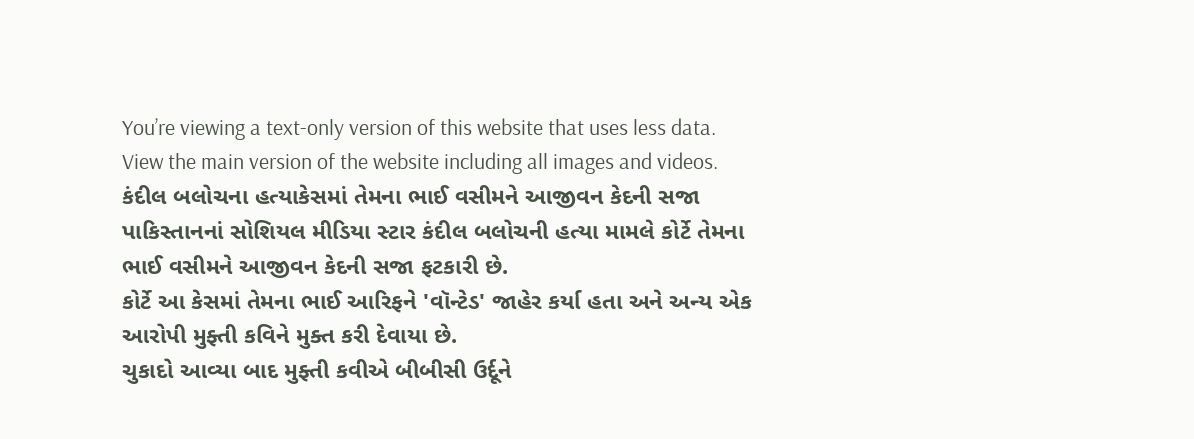You’re viewing a text-only version of this website that uses less data. View the main version of the website including all images and videos.
કંદીલ બલોચના હત્યાકેસમાં તેમના ભાઈ વસીમને આજીવન કેદની સજા
પાકિસ્તાનનાં સોશિયલ મીડિયા સ્ટાર કંદીલ બલોચની હત્યા મામલે કોર્ટે તેમના ભાઈ વસીમને આજીવન કેદની સજા ફટકારી છે.
કોર્ટે આ કેસમાં તેમના ભાઈ આરિફને 'વૉન્ટેડ' જાહેર કર્યા હતા અને અન્ય એક આરોપી મુફ્તી કવિને મુક્ત કરી દેવાયા છે.
ચુકાદો આવ્યા બાદ મુફ્તી કવીએ બીબીસી ઉર્દૂને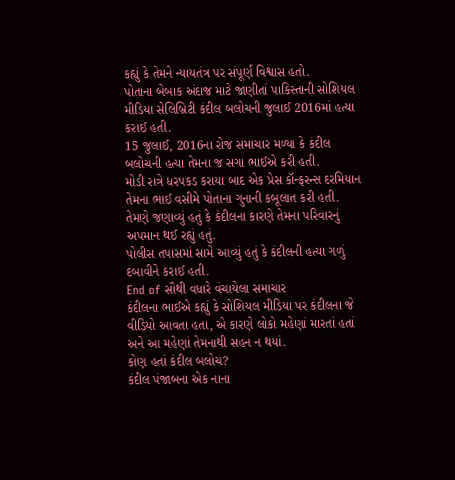કહ્યું કે તેમને ન્યાયતંત્ર પર સંપૂર્ણ વિશ્વાસ હતો.
પોતાના બેબાક અંદાજ માટે જાણીતાં પાકિસ્તાની સોશિયલ મીડિયા સેલિબ્રિટી કંદીલ બલોચની જુલાઈ 2016માં હત્યા કરાઈ હતી.
15 જુલાઈ, 2016ના રોજ સમાચાર મળ્યા કે કંદીલ બલોચની હત્યા તેમના જ સગા ભાઈએ કરી હતી.
મોડી રાત્રે ધરપકડ કરાયા બાદ એક પ્રેસ કૉન્ફરન્સ દરમિયાન તેમના ભાઈ વસીમે પોતાના ગુનાની કબૂલાત કરી હતી.
તેમણે જણાવ્યું હતું કે કંદીલના કારણે તેમના પરિવારનું અપમાન થઈ રહ્યું હતું.
પોલીસ તપાસમાં સામે આવ્યું હતું કે કંદીલની હત્યા ગળું દબાવીને કરાઈ હતી.
End of સૌથી વધારે વંચાયેલા સમાચાર
કંદીલના ભાઈએ કહ્યું કે સોશિયલ મીડિયા પર કંદીલના જે વીડિયો આવતા હતા, એ કારણે લોકો મહેણાં મારતાં હતાં અને આ મહેણાં તેમનાથી સહન ન થયાં.
કોણ હતાં કંદીલ બલોચ?
કંદીલ પંજાબના એક નાના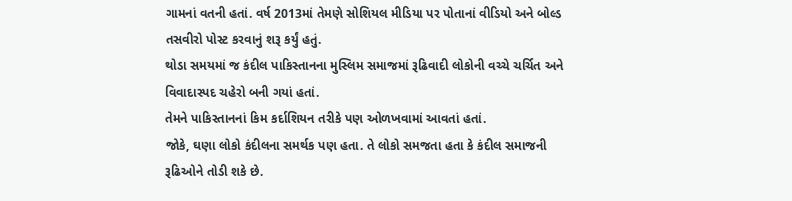ગામનાં વતની હતાં. વર્ષ 2013માં તેમણે સોશિયલ મીડિયા પર પોતાનાં વીડિયો અને બોલ્ડ તસવીરો પોસ્ટ કરવાનું શરૂ કર્યું હતું.
થોડા સમયમાં જ કંદીલ પાકિસ્તાનના મુસ્લિમ સમાજમાં રૂઢિવાદી લોકોની વચ્ચે ચર્ચિત અને વિવાદાસ્પદ ચહેરો બની ગયાં હતાં.
તેમને પાકિસ્તાનનાં કિમ કર્દાશિયન તરીકે પણ ઓળખવામાં આવતાં હતાં.
જોકે, ઘણા લોકો કંદીલના સમર્થક પણ હતા. તે લોકો સમજતા હતા કે કંદીલ સમાજની રૂઢિઓને તોડી શકે છે.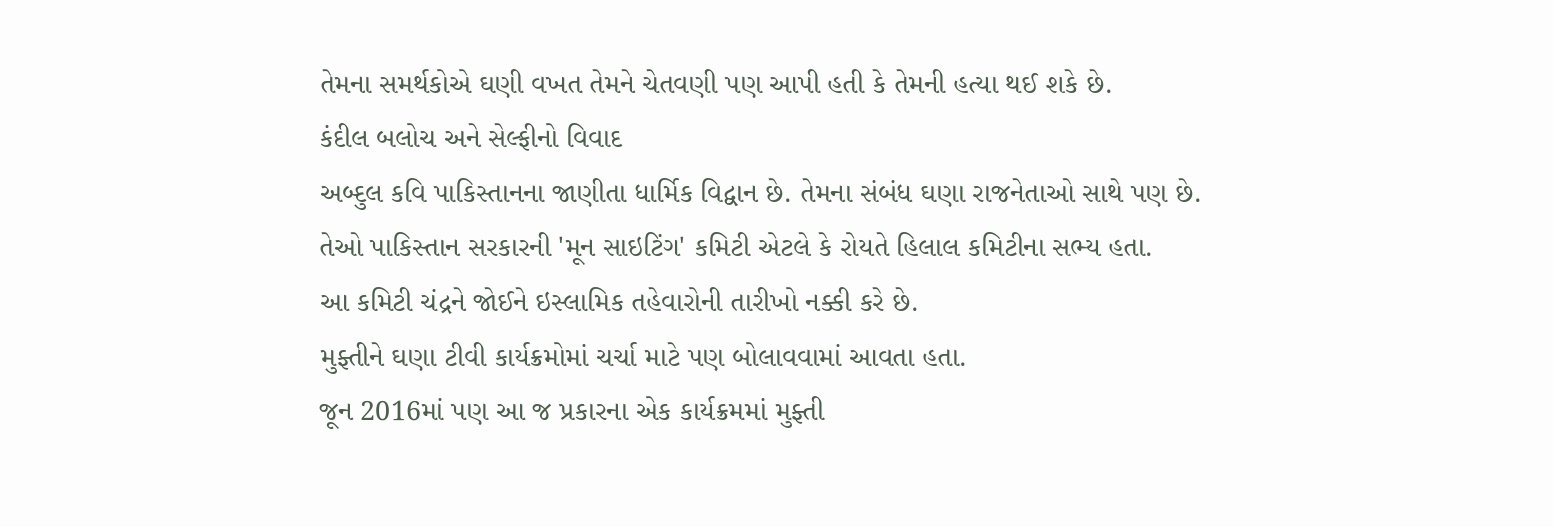તેમના સમર્થકોએ ઘણી વખત તેમને ચેતવણી પણ આપી હતી કે તેમની હત્યા થઈ શકે છે.
કંદીલ બલોચ અને સેલ્ફીનો વિવાદ
અબ્દુલ કવિ પાકિસ્તાનના જાણીતા ધાર્મિક વિદ્વાન છે. તેમના સંબંધ ઘણા રાજનેતાઓ સાથે પણ છે.
તેઓ પાકિસ્તાન સરકારની 'મૂન સાઇટિંગ' કમિટી એટલે કે રોયતે હિલાલ કમિટીના સભ્ય હતા.
આ કમિટી ચંદ્રને જોઈને ઇસ્લામિક તહેવારોની તારીખો નક્કી કરે છે.
મુફ્તીને ઘણા ટીવી કાર્યક્રમોમાં ચર્ચા માટે પણ બોલાવવામાં આવતા હતા.
જૂન 2016માં પણ આ જ પ્રકારના એક કાર્યક્રમમાં મુફ્તી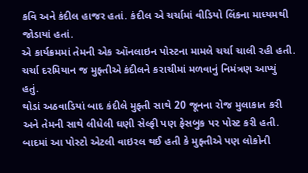કવિ અને કંદીલ હાજર હતાં. કંદીલ એ ચર્ચામાં વીડિયો લિંકના માધ્યમથી જોડાયાં હતાં.
એ કાર્યક્રમમાં તેમની એક ઑનલાઇન પોસ્ટના મામલે ચર્ચા ચાલી રહી હતી.
ચર્ચા દરમિયાન જ મુફ્તીએ કંદીલને કરાચીમાં મળવાનું નિમંત્રણ આપ્યું હતું.
થોડાં અઠવાડિયાં બાદ કંદીલે મુફ્તી સાથે 20 જૂનના રોજ મુલાકાત કરી અને તેમની સાથે લીધેલી ઘણી સેલ્ફી પણ ફેસબુક પર પોસ્ટ કરી હતી.
બાદમાં આ પોસ્ટો એટલી વાઇરલ થઈ હતી કે મુફ્તીએ પણ લોકોની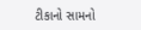ટીકાનો સામનો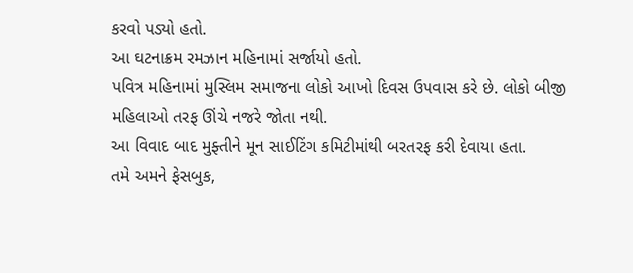કરવો પડ્યો હતો.
આ ઘટનાક્રમ રમઝાન મહિનામાં સર્જાયો હતો.
પવિત્ર મહિનામાં મુસ્લિમ સમાજના લોકો આખો દિવસ ઉપવાસ કરે છે. લોકો બીજી મહિલાઓ તરફ ઊંચે નજરે જોતા નથી.
આ વિવાદ બાદ મુફ્તીને મૂન સાઈટિંગ કમિટીમાંથી બરતરફ કરી દેવાયા હતા.
તમે અમને ફેસબુક,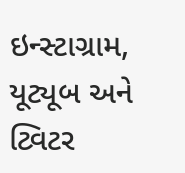ઇન્સ્ટાગ્રામ, યૂટ્યૂબ અને ટ્વિટર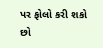પર ફોલો કરી શકો છો